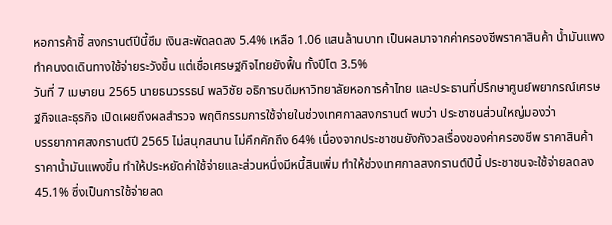หอการค้าชี้ สงกรานต์ปีนี้ซึม เงินสะพัดลดลง 5.4% เหลือ 1.06 แสนล้านบาท เป็นผลมาจากค่าครองชีพราคาสินค้า น้ำมันแพง ทำคนงดเดินทางใช้จ่ายระวังขึ้น แต่เชื่อเศรษฐกิจไทยยังฟื้น ทั้งปีโต 3.5%
วันที่ 7 เมษายน 2565 นายธนวรรธน์ พลวิชัย อธิการบดีมหาวิทยาลัยหอการค้าไทย และประธานที่ปรึกษาศูนย์พยากรณ์เศรษฐกิจและธุรกิจ เปิดเผยถึงผลสำรวจ พฤติกรรมการใช้จ่ายในช่วงเทศกาลสงกรานต์ พบว่า ประชาชนส่วนใหญ่มองว่า
บรรยากาศสงกรานต์ปี 2565 ไม่สนุกสนาน ไม่คึกคักถึง 64% เนื่องจากประชาชนยังกังวลเรื่องของค่าครองชีพ ราคาสินค้า ราคาน้ำมันแพงขึ้น ทำให้ประหยัดค่าใช้จ่ายและส่วนหนึ่งมีหนี้สินเพิ่ม ทำให้ช่วงเทศกาลสงกรานต์ปีนี้ ประชาชนจะใช้จ่ายลดลง 45.1% ซึ่งเป็นการใช้จ่ายลด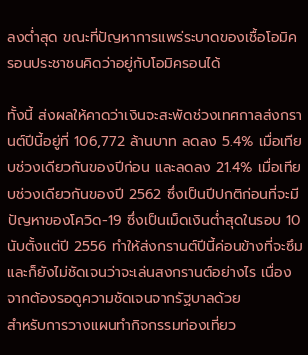ลงต่ำสุด ขณะที่ปัญหาการแพร่ระบาดของเชื้อโอมิครอนประชาชนคิดว่าอยู่กับโอมิครอนได้

ทั้งนี้ ส่งผลให้คาดว่าเงินจะสะพัดช่วงเทศกาลส่งกรานต์ปีนี้อยู่ที่ 106,772 ล้านบาท ลดลง 5.4% เมื่อเทียบช่วงเดียวกันของปีก่อน และลดลง 21.4% เมื่อเทียบช่วงเดียวกันของปี 2562 ซึ่งเป็นปีปกติก่อนที่จะมีปัญหาของโควิด-19 ซึ่งเป็นเม็ดเงินต่ำสุดในรอบ 10 นับตั้งแต่ปี 2556 ทำให้ส่งกรานต์ปีนี้ค่อนข้างที่จะซึม และก็ยังไม่ชัดเจนว่าจะเล่นสงกรานต์อย่างไร เนื่องจากต้องรอดูความชัดเจนจากรัฐบาลด้วย
สำหรับการวางแผนทำกิจกรรมท่องเที่ยว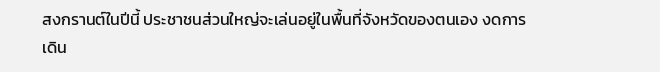สงกรานต์ในปีนี้ ประชาชนส่วนใหญ่จะเล่นอยู่ในพื้นที่จังหวัดของตนเอง งดการเดิน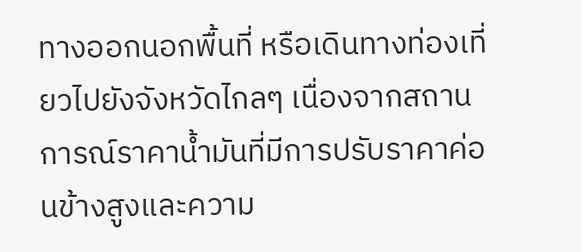ทางออกนอกพื้นที่ หรือเดินทางท่องเที่ยวไปยังจังหวัดไกลๆ เนื่องจากสถานการณ์ราคาน้ำมันที่มีการปรับราคาค่อนข้างสูงและความ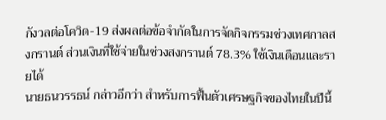กังวลต่อโควิด-19 ส่งผลต่อข้อจำกัดในการจัดกิจกรรมช่วงเทศกาลสงกรานต์ ส่วนเงินที่ใช้จ่ายในช่วงสงกรานต์ 78.3% ใช้เงินเดือนและรายได้
นายธนวรรธน์ กล่าวอีกว่า สำหรับการฟื้นตัวเศรษฐกิจของไทยในปีนี้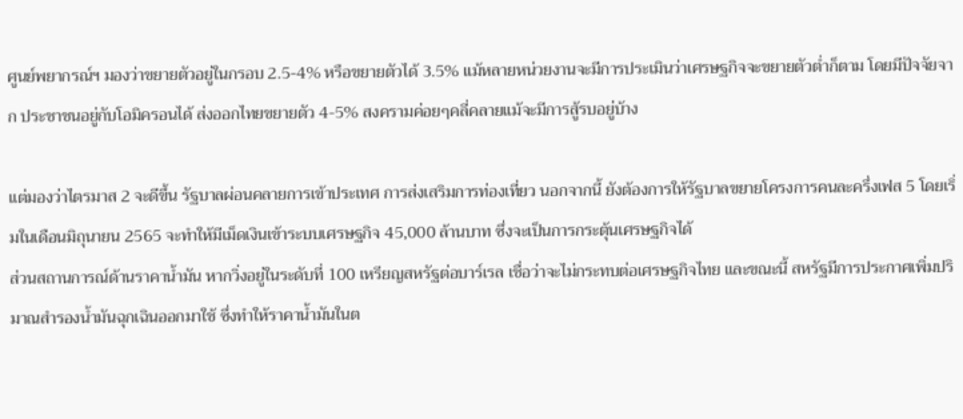ศูนย์พยากรณ์ฯ มองว่าขยายตัวอยู่ในกรอบ 2.5-4% หรือขยายตัวได้ 3.5% แม้หลายหน่วยงานจะมีการประเมินว่าเศรษฐกิจจะขยายตัวต่ำก็ตาม โดยมีปัจจัยจาก ประชาชนอยู่กับโอมิครอนได้ ส่งออกไทยขยายตัว 4-5% สงครามค่อยๆคลี่คลายแม้จะมีการสู้รบอยู่บ้าง

แต่มองว่าไตรมาส 2 จะดีขึ้น รัฐบาลผ่อนคลายการเข้าประเทศ การส่งเสริมการท่องเที่ยว นอกจากนี้ ยังต้องการให้รัฐบาลขยายโครงการคนละครึ่งเฟส 5 โดยเริ่มในเดือนมิถุนายน 2565 จะทำให้มีเม็ดเงินเข้าระบบเศรษฐกิจ 45,000 ล้านบาท ซึ่งจะเป็นการกระตุ้นเศรษฐกิจได้
ส่วนสถานการณ์ด้านราคาน้ำมัน หากวิ่งอยู่ในระดับที่ 100 เหรียญสหรัฐต่อบาร์เรล เชื่อว่าจะไม่กระทบต่อเศรษฐกิจไทย และขณะนี้ สหรัฐมีการประกาศเพิ่มปริมาณสำรองน้ำมันฉุกเฉินออกมาใช้ ซึ่งทำให้ราคาน้ำมันในต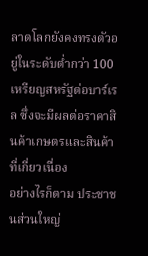ลาดโลกยังคงทรงตัวอยู่ในระดับต่ำกว่า 100 เหรียญสหรัฐต่อบาร์เรล ซึ่งจะมีผลต่อราคาสินค้าเกษตรและสินค้าที่เกี่ยวเนื่อง
อย่างไรก็ตาม ประชาชนส่วนใหญ่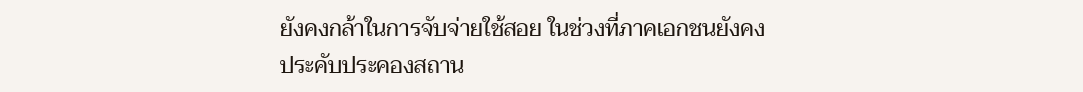ยังคงกล้าในการจับจ่ายใช้สอย ในช่วงที่ภาคเอกชนยังคงประคับประคองสถาน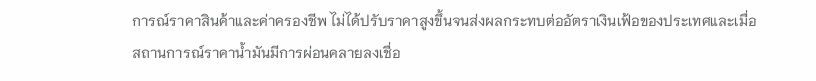การณ์ราคาสินค้าและค่าครองชีพ ไม่ได้ปรับราคาสูงขึ้นจนส่งผลกระทบต่ออัตราเงินเฟ้อของประเทศและเมื่อสถานการณ์ราคาน้ำมันมีการผ่อนคลายลงเชื่อ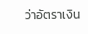ว่าอัตราเงิน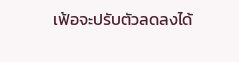เฟ้อจะปรับตัวลดลงได้